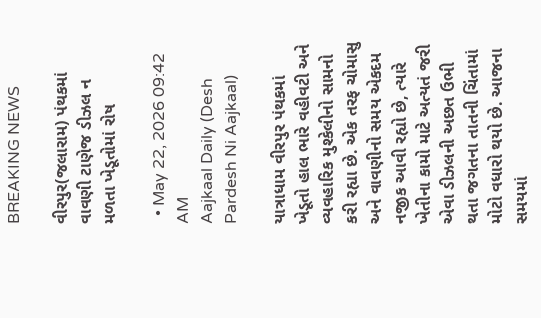BREAKING NEWS

વીરપુર(જલારામ) પંથકમાં વાવણી ટાણેજ ડીઝલ ન મળતા ખેડૂતોમાં રોષ

  • May 22, 2026 09:42 AM
Aajkaal Daily (Desh Pardesh Ni Aajkaal)

યાત્રાધામ વીરપુર પંથકમાં ખેડૂતો હાલ ભારે વહીવટી અને વ્યવહારિક મુશ્કેલીનો સામનો કરી રહ્યા છે. એક તરફ ચોમાસુ અને વાવણીનો સમય એકદમ નજીક આવી રહ્યો છે, ત્યારે ખેતીના કામો માટે અત્યતં જરી એવા ડીઝલની અછત ઉભી થતા જગતના તાતની ચિંતામાં મોટો વધારો થયો છે. આજના સમયમાં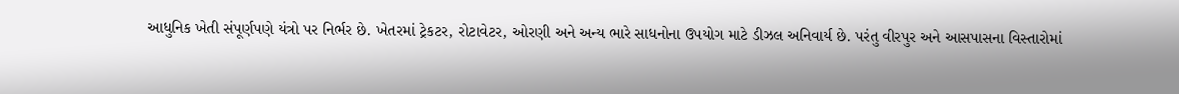આધુનિક ખેતી સંપૂર્ણપણે યંત્રો પર નિર્ભર છે. ખેતરમાં ટ્રેકટર, રોટાવેટર, ઓરણી અને અન્ય ભારે સાધનોના ઉપયોગ માટે ડીઝલ અનિવાર્ય છે. પરંતુ વીરપુર અને આસપાસના વિસ્તારોમાં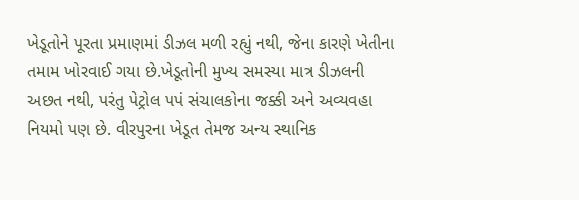ખેડૂતોને પૂરતા પ્રમાણમાં ડીઝલ મળી રહ્યું નથી, જેના કારણે ખેતીના તમામ ખોરવાઈ ગયા છે.ખેડૂતોની મુખ્ય સમસ્યા માત્ર ડીઝલની અછત નથી, પરંતુ પેટ્રોલ પપં સંચાલકોના જક્કી અને અવ્યવહા નિયમો પણ છે. વીરપુરના ખેડૂત તેમજ અન્ય સ્થાનિક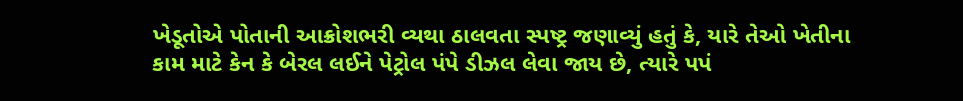ખેડૂતોએ પોતાની આક્રોશભરી વ્યથા ઠાલવતા સ્પષ્ટ્ર જણાવ્યું હતું કે, યારે તેઓ ખેતીના કામ માટે કેન કે બેરલ લઈને પેટ્રોલ પંપે ડીઝલ લેવા જાય છે, ત્યારે પપં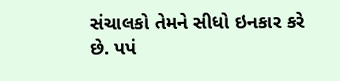સંચાલકો તેમને સીધો ઇનકાર કરે છે. પપં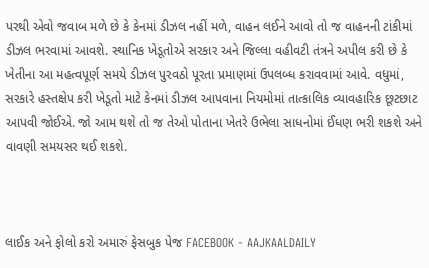પરથી એવો જવાબ મળે છે કે કેનમાં ડીઝલ નહીં મળે, વાહન લઈને આવો તો જ વાહનની ટાંકીમાં ડીઝલ ભરવામાં આવશે. સ્થાનિક ખેડૂતોએ સરકાર અને જિલ્લા વહીવટી તંત્રને અપીલ કરી છે કે ખેતીના આ મહત્વપૂર્ણ સમયે ડીઝલ પુરવઠો પૂરતા પ્રમાણમાં ઉપલબ્ધ કરાવવામાં આવે. વધુમાં, સરકારે હસ્તક્ષેપ કરી ખેડૂતો માટે કેનમાં ડીઝલ આપવાના નિયમોમાં તાત્કાલિક વ્યાવહારિક છૂટછાટ આપવી જોઈએ. જો આમ થશે તો જ તેઓ પોતાના ખેતરે ઉભેલા સાધનોમાં ઈંધણ ભરી શકશે અને વાવણી સમયસર થઈ શકશે.



લાઈક અને ફોલો કરો અમારું ફેસબુક પેજ FACEBOOK - AAJKAALDAILY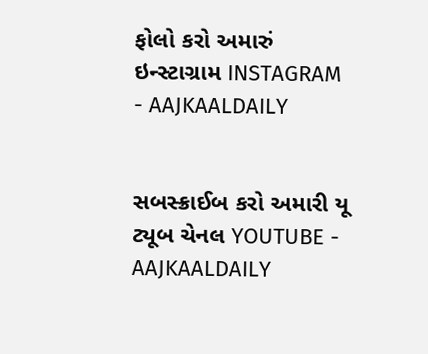ફોલો કરો અમારું ઇન્સ્ટાગ્રામ INSTAGRAM - AAJKAALDAILY


સબસ્ક્રાઈબ કરો અમારી યૂ ટ્યૂબ ચેનલ YOUTUBE - AAJKAALDAILY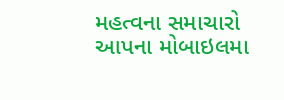મહત્વના સમાચારો આપના મોબાઇલમા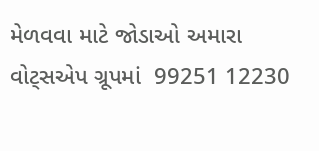મેળવવા માટે જોડાઓ અમારા વોટ્સએપ ગ્રૂપમાં  99251 12230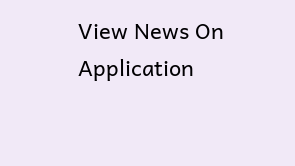View News On Application